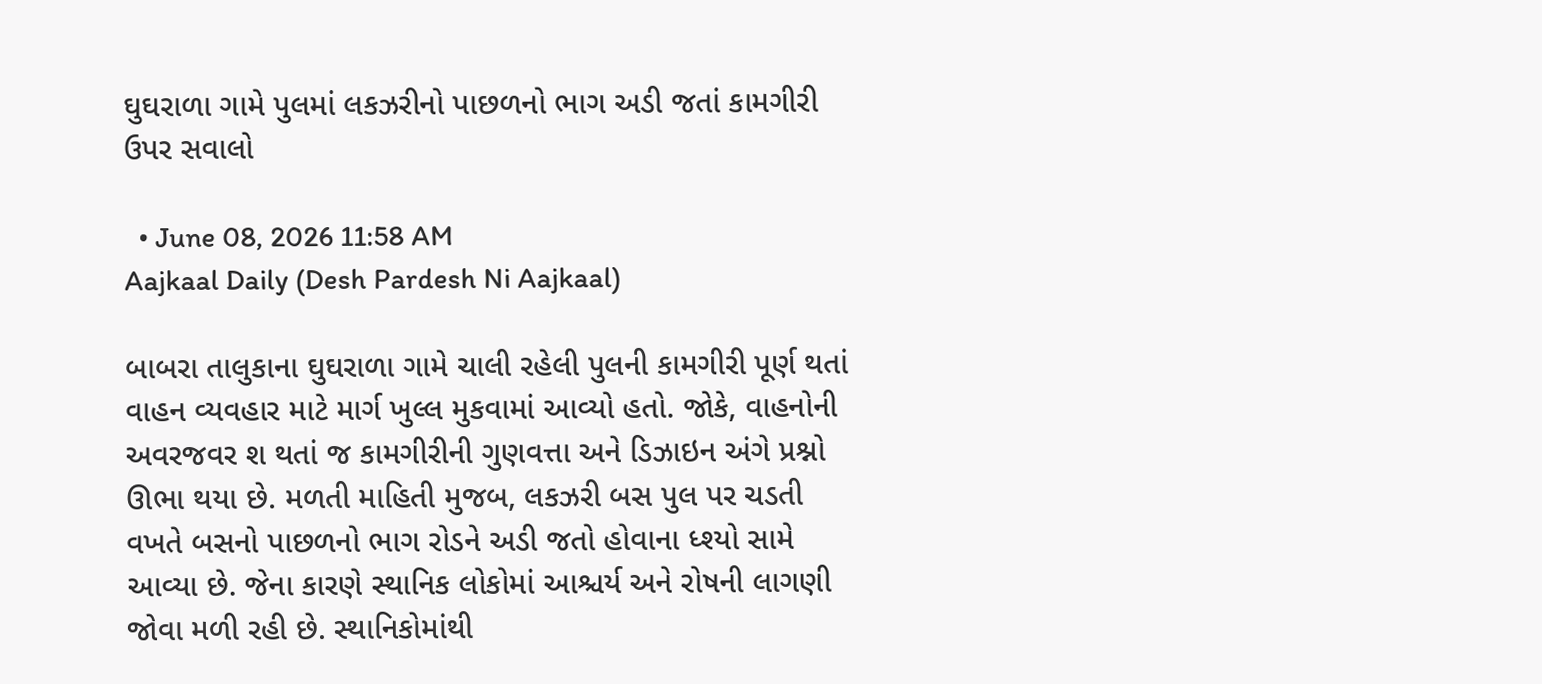ઘુઘરાળા ગામે પુલમાં લકઝરીનો પાછળનો ભાગ અડી જતાં કામગીરી ઉપર સવાલો

  • June 08, 2026 11:58 AM
Aajkaal Daily (Desh Pardesh Ni Aajkaal)

બાબરા તાલુકાના ઘુઘરાળા ગામે ચાલી રહેલી પુલની કામગીરી પૂર્ણ થતાં વાહન વ્યવહાર માટે માર્ગ ખુલ્લ મુકવામાં આવ્યો હતો. જોકે, વાહનોની અવરજવર શ થતાં જ કામગીરીની ગુણવત્તા અને ડિઝાઇન અંગે પ્રશ્નો ઊભા થયા છે. મળતી માહિતી મુજબ, લકઝરી બસ પુલ પર ચડતી વખતે બસનો પાછળનો ભાગ રોડને અડી જતો હોવાના ધ્શ્યો સામે આવ્યા છે. જેના કારણે સ્થાનિક લોકોમાં આશ્ચર્ય અને રોષની લાગણી જોવા મળી રહી છે. સ્થાનિકોમાંથી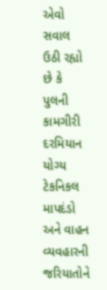એવો સવાલ ઉઠી રહ્યો છે કે પુલની કામગીરી દરમિયાન યોગ્ય ટેકનિકલ માપદંડો અને વાહન વ્યવહારની જરિયાતોને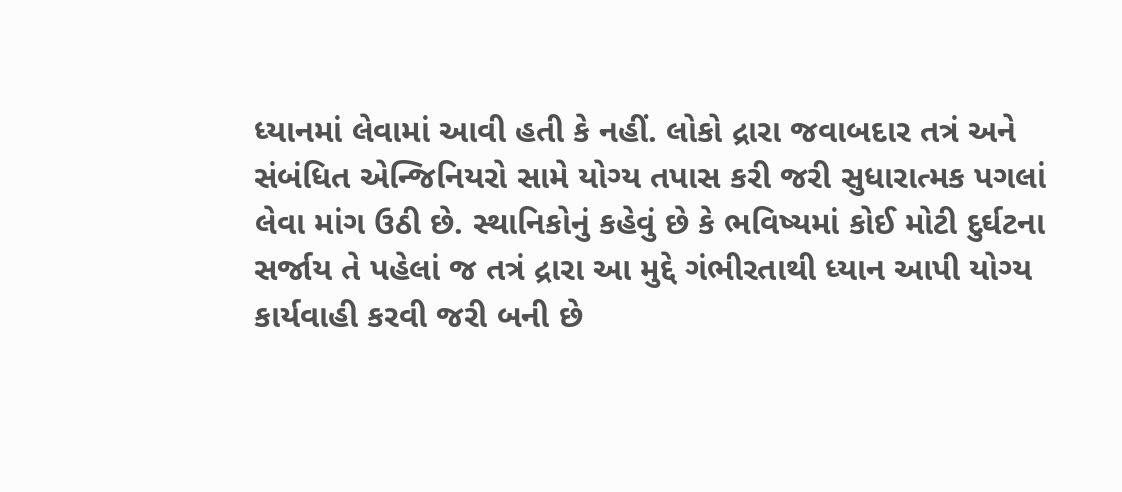ધ્યાનમાં લેવામાં આવી હતી કે નહીં. લોકો દ્રારા જવાબદાર તત્રં અને સંબંધિત એન્જિનિયરો સામે યોગ્ય તપાસ કરી જરી સુધારાત્મક પગલાં લેવા માંગ ઉઠી છે. સ્થાનિકોનું કહેવું છે કે ભવિષ્યમાં કોઈ મોટી દુર્ઘટના સર્જાય તે પહેલાં જ તત્રં દ્રારા આ મુદ્દે ગંભીરતાથી ધ્યાન આપી યોગ્ય કાર્યવાહી કરવી જરી બની છે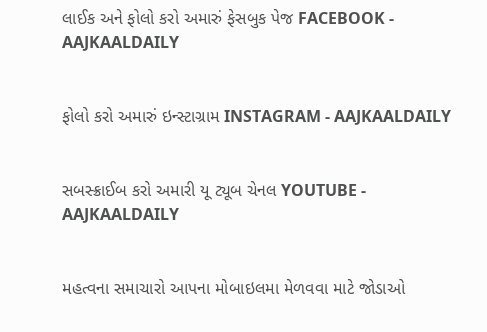લાઈક અને ફોલો કરો અમારું ફેસબુક પેજ FACEBOOK - AAJKAALDAILY


ફોલો કરો અમારું ઇન્સ્ટાગ્રામ INSTAGRAM - AAJKAALDAILY


સબસ્ક્રાઈબ કરો અમારી યૂ ટ્યૂબ ચેનલ YOUTUBE - AAJKAALDAILY


મહત્વના સમાચારો આપના મોબાઇલમા મેળવવા માટે જોડાઓ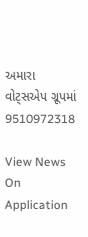અમારા વોટ્સએપ ગ્રૂપમાં  9510972318

View News On Application